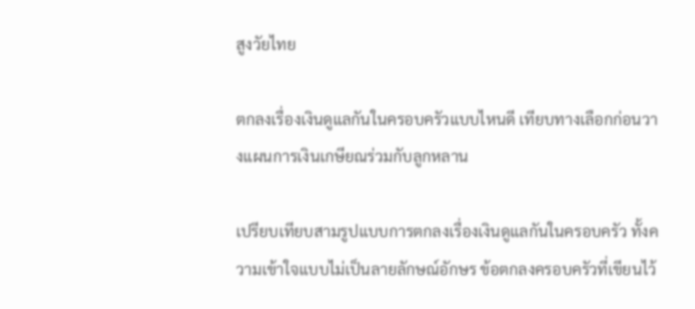สูงวัยไทย

ตกลงเรื่องเงินดูแลกันในครอบครัวแบบไหนดี เทียบทางเลือกก่อนวางแผนการเงินเกษียณร่วมกับลูกหลาน

เปรียบเทียบสามรูปแบบการตกลงเรื่องเงินดูแลกันในครอบครัว ทั้งความเข้าใจแบบไม่เป็นลายลักษณ์อักษร ข้อตกลงครอบครัวที่เขียนไว้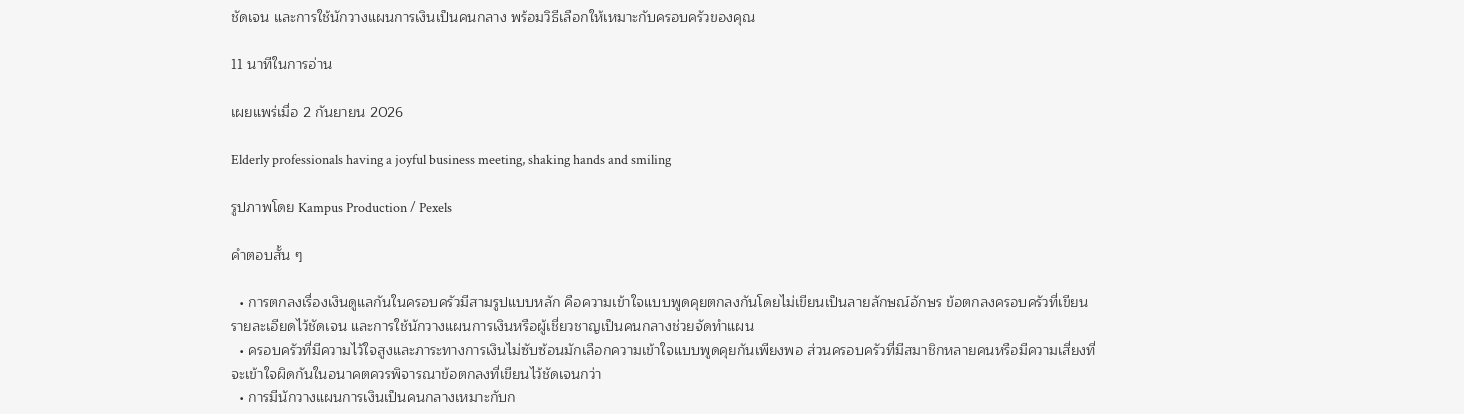ชัดเจน และการใช้นักวางแผนการเงินเป็นคนกลาง พร้อมวิธีเลือกให้เหมาะกับครอบครัวของคุณ

11 นาทีในการอ่าน

เผยแพร่เมื่อ 2 กันยายน 2026

Elderly professionals having a joyful business meeting, shaking hands and smiling

รูปภาพโดย Kampus Production / Pexels

คำตอบสั้น ๆ

  • การตกลงเรื่องเงินดูแลกันในครอบครัวมีสามรูปแบบหลัก คือความเข้าใจแบบพูดคุยตกลงกันโดยไม่เขียนเป็นลายลักษณ์อักษร ข้อตกลงครอบครัวที่เขียนรายละเอียดไว้ชัดเจน และการใช้นักวางแผนการเงินหรือผู้เชี่ยวชาญเป็นคนกลางช่วยจัดทำแผน
  • ครอบครัวที่มีความไว้ใจสูงและภาระทางการเงินไม่ซับซ้อนมักเลือกความเข้าใจแบบพูดคุยกันเพียงพอ ส่วนครอบครัวที่มีสมาชิกหลายคนหรือมีความเสี่ยงที่จะเข้าใจผิดกันในอนาคตควรพิจารณาข้อตกลงที่เขียนไว้ชัดเจนกว่า
  • การมีนักวางแผนการเงินเป็นคนกลางเหมาะกับก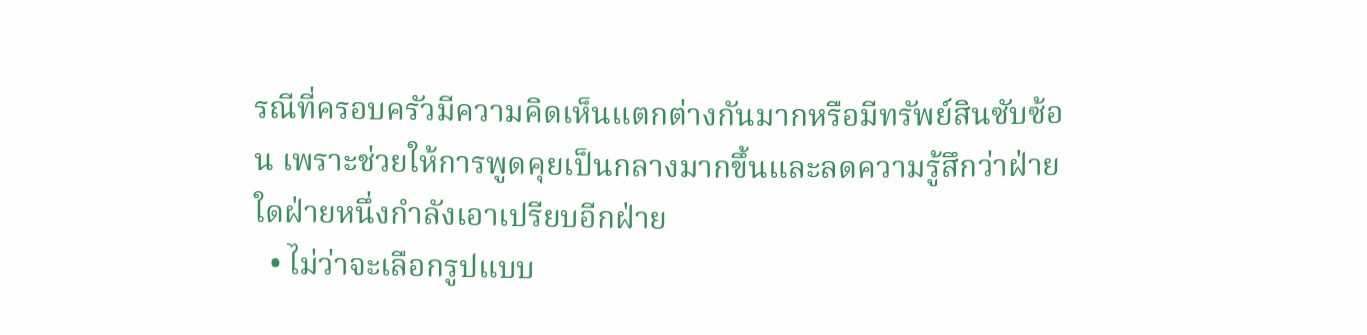รณีที่ครอบครัวมีความคิดเห็นแตกต่างกันมากหรือมีทรัพย์สินซับซ้อน เพราะช่วยให้การพูดคุยเป็นกลางมากขึ้นและลดความรู้สึกว่าฝ่ายใดฝ่ายหนึ่งกำลังเอาเปรียบอีกฝ่าย
  • ไม่ว่าจะเลือกรูปแบบ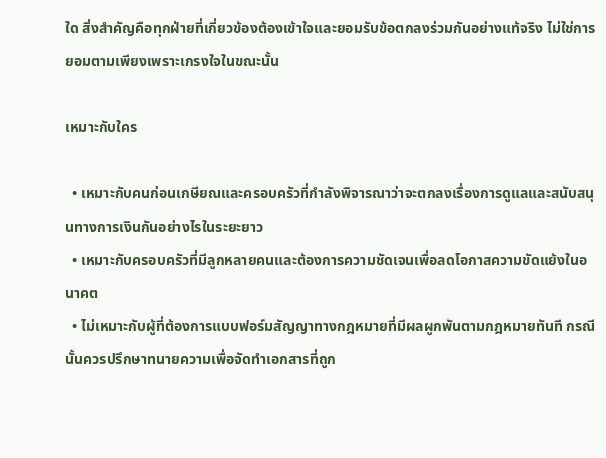ใด สิ่งสำคัญคือทุกฝ่ายที่เกี่ยวข้องต้องเข้าใจและยอมรับข้อตกลงร่วมกันอย่างแท้จริง ไม่ใช่การยอมตามเพียงเพราะเกรงใจในขณะนั้น

เหมาะกับใคร

  • เหมาะกับคนก่อนเกษียณและครอบครัวที่กำลังพิจารณาว่าจะตกลงเรื่องการดูแลและสนับสนุนทางการเงินกันอย่างไรในระยะยาว
  • เหมาะกับครอบครัวที่มีลูกหลายคนและต้องการความชัดเจนเพื่อลดโอกาสความขัดแย้งในอนาคต
  • ไม่เหมาะกับผู้ที่ต้องการแบบฟอร์มสัญญาทางกฎหมายที่มีผลผูกพันตามกฎหมายทันที กรณีนั้นควรปรึกษาทนายความเพื่อจัดทำเอกสารที่ถูก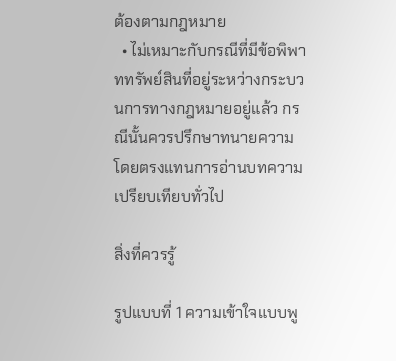ต้องตามกฎหมาย
  • ไม่เหมาะกับกรณีที่มีข้อพิพาททรัพย์สินที่อยู่ระหว่างกระบวนการทางกฎหมายอยู่แล้ว กรณีนั้นควรปรึกษาทนายความโดยตรงแทนการอ่านบทความเปรียบเทียบทั่วไป

สิ่งที่ควรรู้

รูปแบบที่ 1 ความเข้าใจแบบพู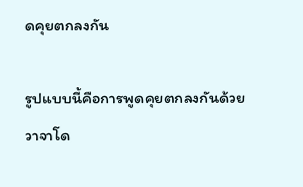ดคุยตกลงกัน

รูปแบบนี้คือการพูดคุยตกลงกันด้วยวาจาโด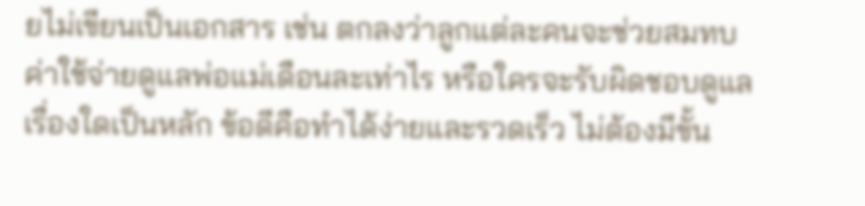ยไม่เขียนเป็นเอกสาร เช่น ตกลงว่าลูกแต่ละคนจะช่วยสมทบค่าใช้จ่ายดูแลพ่อแม่เดือนละเท่าไร หรือใครจะรับผิดชอบดูแลเรื่องใดเป็นหลัก ข้อดีคือทำได้ง่ายและรวดเร็ว ไม่ต้องมีขั้น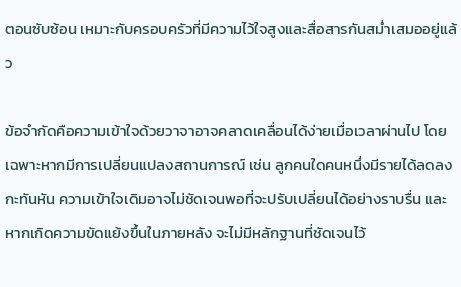ตอนซับซ้อน เหมาะกับครอบครัวที่มีความไว้ใจสูงและสื่อสารกันสม่ำเสมออยู่แล้ว

ข้อจำกัดคือความเข้าใจด้วยวาจาอาจคลาดเคลื่อนได้ง่ายเมื่อเวลาผ่านไป โดยเฉพาะหากมีการเปลี่ยนแปลงสถานการณ์ เช่น ลูกคนใดคนหนึ่งมีรายได้ลดลงกะทันหัน ความเข้าใจเดิมอาจไม่ชัดเจนพอที่จะปรับเปลี่ยนได้อย่างราบรื่น และหากเกิดความขัดแย้งขึ้นในภายหลัง จะไม่มีหลักฐานที่ชัดเจนไว้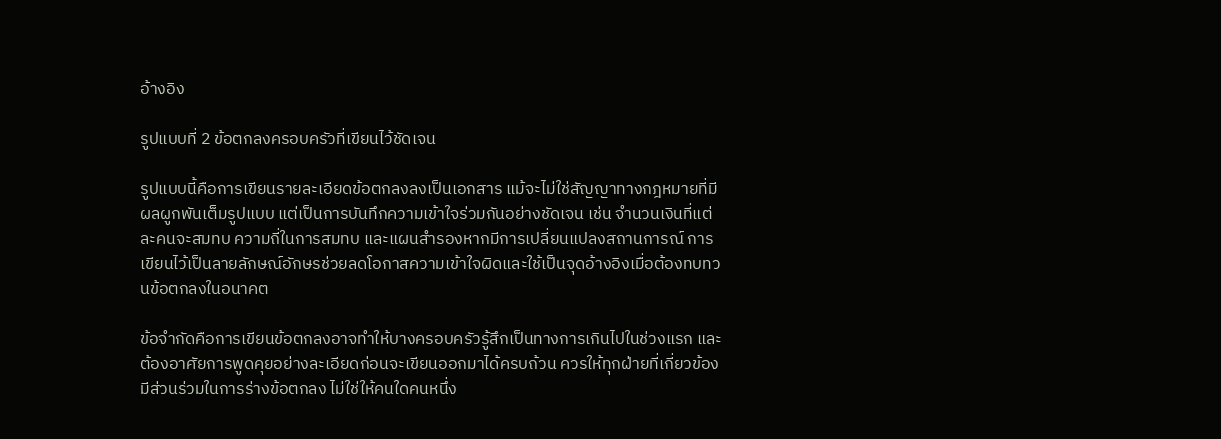อ้างอิง

รูปแบบที่ 2 ข้อตกลงครอบครัวที่เขียนไว้ชัดเจน

รูปแบบนี้คือการเขียนรายละเอียดข้อตกลงลงเป็นเอกสาร แม้จะไม่ใช่สัญญาทางกฎหมายที่มีผลผูกพันเต็มรูปแบบ แต่เป็นการบันทึกความเข้าใจร่วมกันอย่างชัดเจน เช่น จำนวนเงินที่แต่ละคนจะสมทบ ความถี่ในการสมทบ และแผนสำรองหากมีการเปลี่ยนแปลงสถานการณ์ การเขียนไว้เป็นลายลักษณ์อักษรช่วยลดโอกาสความเข้าใจผิดและใช้เป็นจุดอ้างอิงเมื่อต้องทบทวนข้อตกลงในอนาคต

ข้อจำกัดคือการเขียนข้อตกลงอาจทำให้บางครอบครัวรู้สึกเป็นทางการเกินไปในช่วงแรก และต้องอาศัยการพูดคุยอย่างละเอียดก่อนจะเขียนออกมาได้ครบถ้วน ควรให้ทุกฝ่ายที่เกี่ยวข้องมีส่วนร่วมในการร่างข้อตกลง ไม่ใช่ให้คนใดคนหนึ่ง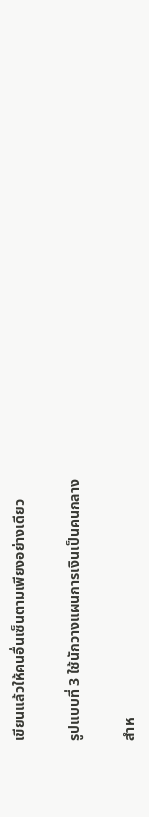เขียนแล้วให้คนอื่นเซ็นตามเพียงอย่างเดียว

รูปแบบที่ 3 ใช้นักวางแผนการเงินเป็นคนกลาง

สำห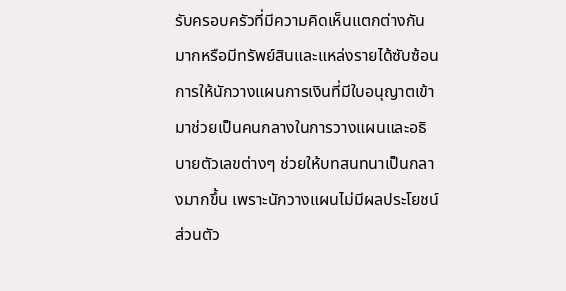รับครอบครัวที่มีความคิดเห็นแตกต่างกันมากหรือมีทรัพย์สินและแหล่งรายได้ซับซ้อน การให้นักวางแผนการเงินที่มีใบอนุญาตเข้ามาช่วยเป็นคนกลางในการวางแผนและอธิบายตัวเลขต่างๆ ช่วยให้บทสนทนาเป็นกลางมากขึ้น เพราะนักวางแผนไม่มีผลประโยชน์ส่วนตัว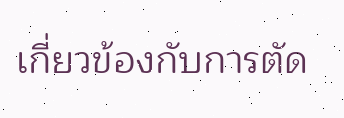เกี่ยวข้องกับการตัด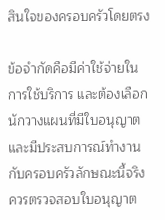สินใจของครอบครัวโดยตรง

ข้อจำกัดคือมีค่าใช้จ่ายในการใช้บริการ และต้องเลือกนักวางแผนที่มีใบอนุญาตและมีประสบการณ์ทำงานกับครอบครัวลักษณะนี้จริง ควรตรวจสอบใบอนุญาต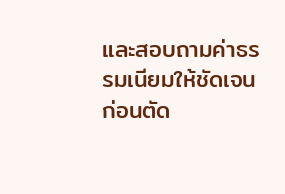และสอบถามค่าธรรมเนียมให้ชัดเจนก่อนตัด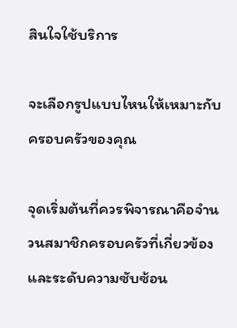สินใจใช้บริการ

จะเลือกรูปแบบไหนให้เหมาะกับครอบครัวของคุณ

จุดเริ่มต้นที่ควรพิจารณาคือจำนวนสมาชิกครอบครัวที่เกี่ยวข้องและระดับความซับซ้อน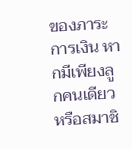ของภาระการเงิน หากมีเพียงลูกคนเดียวหรือสมาชิ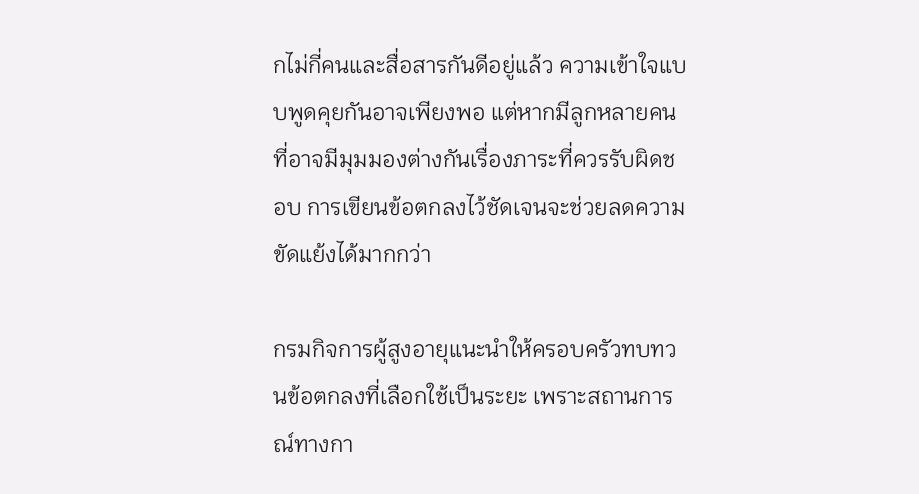กไม่กี่คนและสื่อสารกันดีอยู่แล้ว ความเข้าใจแบบพูดคุยกันอาจเพียงพอ แต่หากมีลูกหลายคนที่อาจมีมุมมองต่างกันเรื่องภาระที่ควรรับผิดชอบ การเขียนข้อตกลงไว้ชัดเจนจะช่วยลดความขัดแย้งได้มากกว่า

กรมกิจการผู้สูงอายุแนะนำให้ครอบครัวทบทวนข้อตกลงที่เลือกใช้เป็นระยะ เพราะสถานการณ์ทางกา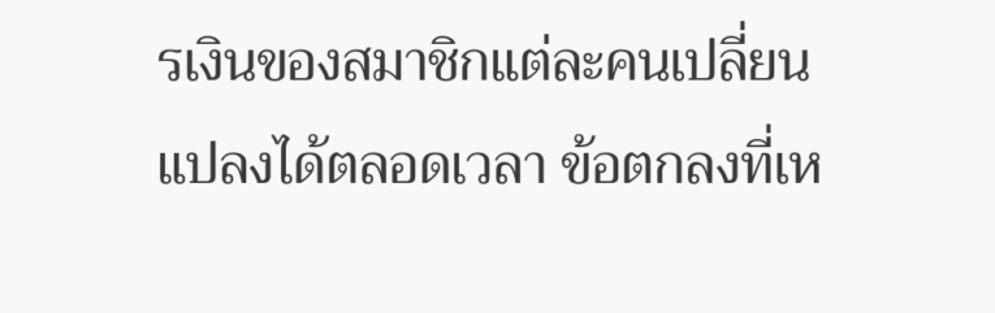รเงินของสมาชิกแต่ละคนเปลี่ยนแปลงได้ตลอดเวลา ข้อตกลงที่เห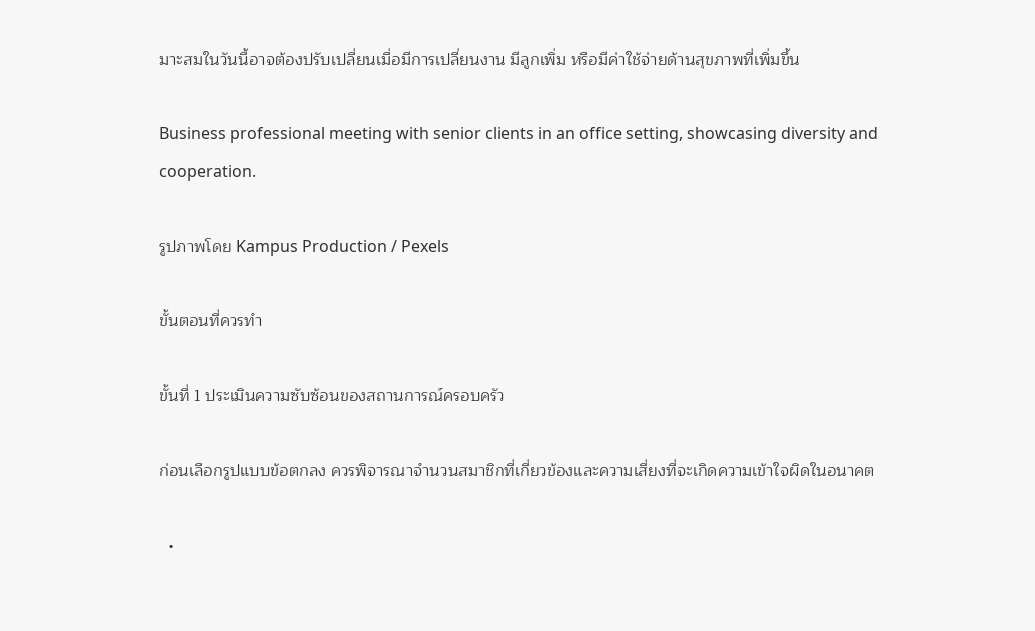มาะสมในวันนี้อาจต้องปรับเปลี่ยนเมื่อมีการเปลี่ยนงาน มีลูกเพิ่ม หรือมีค่าใช้จ่ายด้านสุขภาพที่เพิ่มขึ้น

Business professional meeting with senior clients in an office setting, showcasing diversity and cooperation.

รูปภาพโดย Kampus Production / Pexels

ขั้นตอนที่ควรทำ

ขั้นที่ 1 ประเมินความซับซ้อนของสถานการณ์ครอบครัว

ก่อนเลือกรูปแบบข้อตกลง ควรพิจารณาจำนวนสมาชิกที่เกี่ยวข้องและความเสี่ยงที่จะเกิดความเข้าใจผิดในอนาคต

  •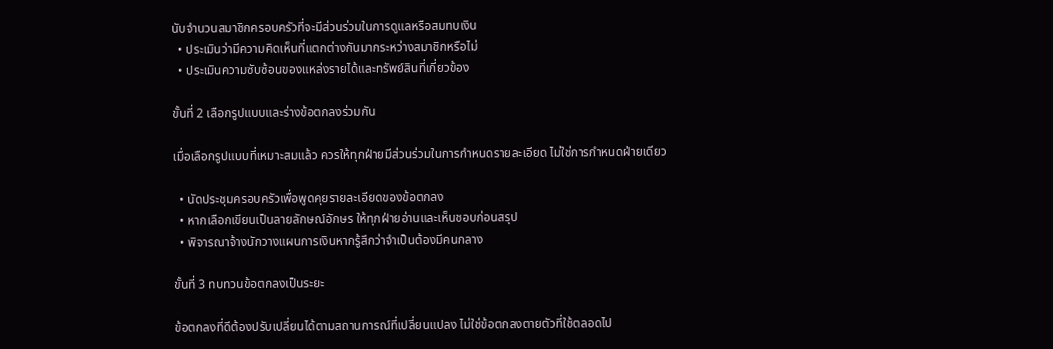นับจำนวนสมาชิกครอบครัวที่จะมีส่วนร่วมในการดูแลหรือสมทบเงิน
  • ประเมินว่ามีความคิดเห็นที่แตกต่างกันมากระหว่างสมาชิกหรือไม่
  • ประเมินความซับซ้อนของแหล่งรายได้และทรัพย์สินที่เกี่ยวข้อง

ขั้นที่ 2 เลือกรูปแบบและร่างข้อตกลงร่วมกัน

เมื่อเลือกรูปแบบที่เหมาะสมแล้ว ควรให้ทุกฝ่ายมีส่วนร่วมในการกำหนดรายละเอียด ไม่ใช่การกำหนดฝ่ายเดียว

  • นัดประชุมครอบครัวเพื่อพูดคุยรายละเอียดของข้อตกลง
  • หากเลือกเขียนเป็นลายลักษณ์อักษร ให้ทุกฝ่ายอ่านและเห็นชอบก่อนสรุป
  • พิจารณาจ้างนักวางแผนการเงินหากรู้สึกว่าจำเป็นต้องมีคนกลาง

ขั้นที่ 3 ทบทวนข้อตกลงเป็นระยะ

ข้อตกลงที่ดีต้องปรับเปลี่ยนได้ตามสถานการณ์ที่เปลี่ยนแปลง ไม่ใช่ข้อตกลงตายตัวที่ใช้ตลอดไป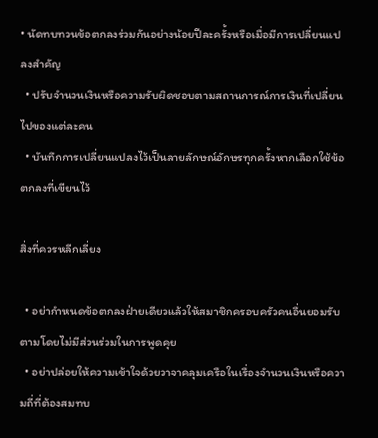• นัดทบทวนข้อตกลงร่วมกันอย่างน้อยปีละครั้งหรือเมื่อมีการเปลี่ยนแปลงสำคัญ
  • ปรับจำนวนเงินหรือความรับผิดชอบตามสถานการณ์การเงินที่เปลี่ยนไปของแต่ละคน
  • บันทึกการเปลี่ยนแปลงไว้เป็นลายลักษณ์อักษรทุกครั้งหากเลือกใช้ข้อตกลงที่เขียนไว้

สิ่งที่ควรหลีกเลี่ยง

  • อย่ากำหนดข้อตกลงฝ่ายเดียวแล้วให้สมาชิกครอบครัวคนอื่นยอมรับตามโดยไม่มีส่วนร่วมในการพูดคุย
  • อย่าปล่อยให้ความเข้าใจด้วยวาจาคลุมเครือในเรื่องจำนวนเงินหรือความถี่ที่ต้องสมทบ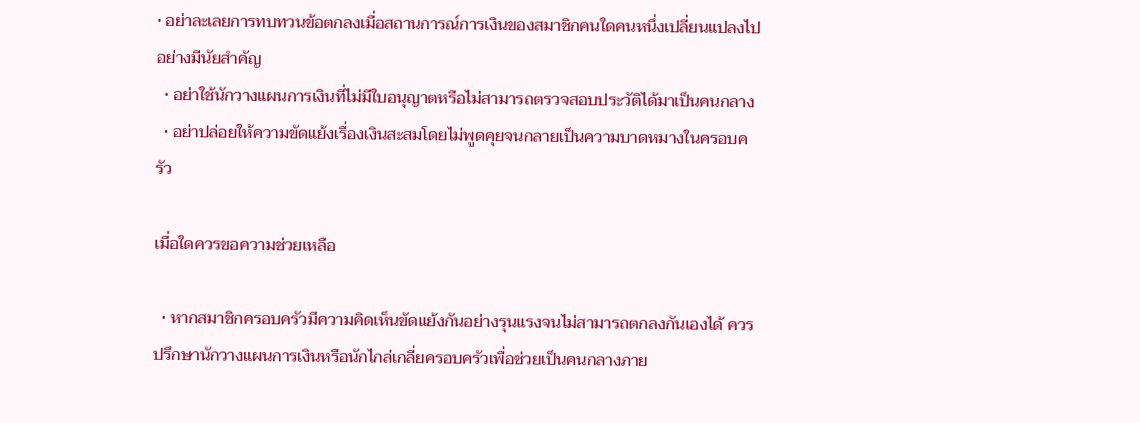• อย่าละเลยการทบทวนข้อตกลงเมื่อสถานการณ์การเงินของสมาชิกคนใดคนหนึ่งเปลี่ยนแปลงไปอย่างมีนัยสำคัญ
  • อย่าใช้นักวางแผนการเงินที่ไม่มีใบอนุญาตหรือไม่สามารถตรวจสอบประวัติได้มาเป็นคนกลาง
  • อย่าปล่อยให้ความขัดแย้งเรื่องเงินสะสมโดยไม่พูดคุยจนกลายเป็นความบาดหมางในครอบครัว

เมื่อใดควรขอความช่วยเหลือ

  • หากสมาชิกครอบครัวมีความคิดเห็นขัดแย้งกันอย่างรุนแรงจนไม่สามารถตกลงกันเองได้ ควรปรึกษานักวางแผนการเงินหรือนักไกล่เกลี่ยครอบครัวเพื่อช่วยเป็นคนกลางภาย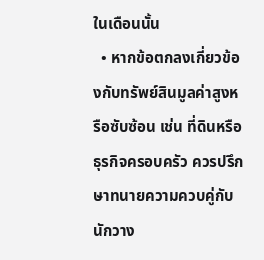ในเดือนนั้น
  • หากข้อตกลงเกี่ยวข้องกับทรัพย์สินมูลค่าสูงหรือซับซ้อน เช่น ที่ดินหรือธุรกิจครอบครัว ควรปรึกษาทนายความควบคู่กับนักวาง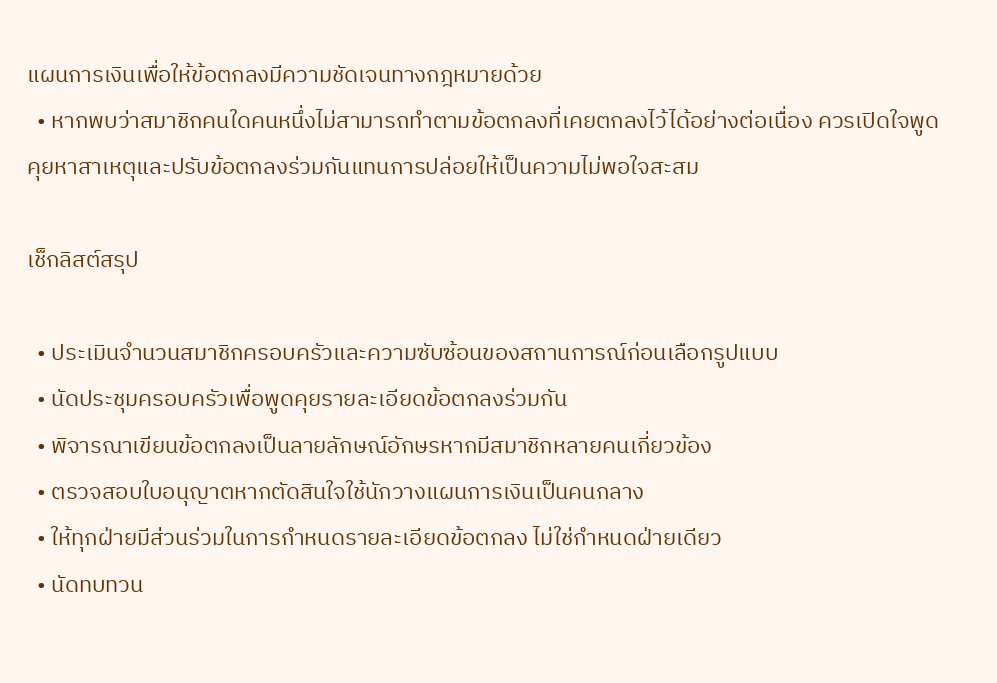แผนการเงินเพื่อให้ข้อตกลงมีความชัดเจนทางกฎหมายด้วย
  • หากพบว่าสมาชิกคนใดคนหนึ่งไม่สามารถทำตามข้อตกลงที่เคยตกลงไว้ได้อย่างต่อเนื่อง ควรเปิดใจพูดคุยหาสาเหตุและปรับข้อตกลงร่วมกันแทนการปล่อยให้เป็นความไม่พอใจสะสม

เช็กลิสต์สรุป

  • ประเมินจำนวนสมาชิกครอบครัวและความซับซ้อนของสถานการณ์ก่อนเลือกรูปแบบ
  • นัดประชุมครอบครัวเพื่อพูดคุยรายละเอียดข้อตกลงร่วมกัน
  • พิจารณาเขียนข้อตกลงเป็นลายลักษณ์อักษรหากมีสมาชิกหลายคนเกี่ยวข้อง
  • ตรวจสอบใบอนุญาตหากตัดสินใจใช้นักวางแผนการเงินเป็นคนกลาง
  • ให้ทุกฝ่ายมีส่วนร่วมในการกำหนดรายละเอียดข้อตกลง ไม่ใช่กำหนดฝ่ายเดียว
  • นัดทบทวน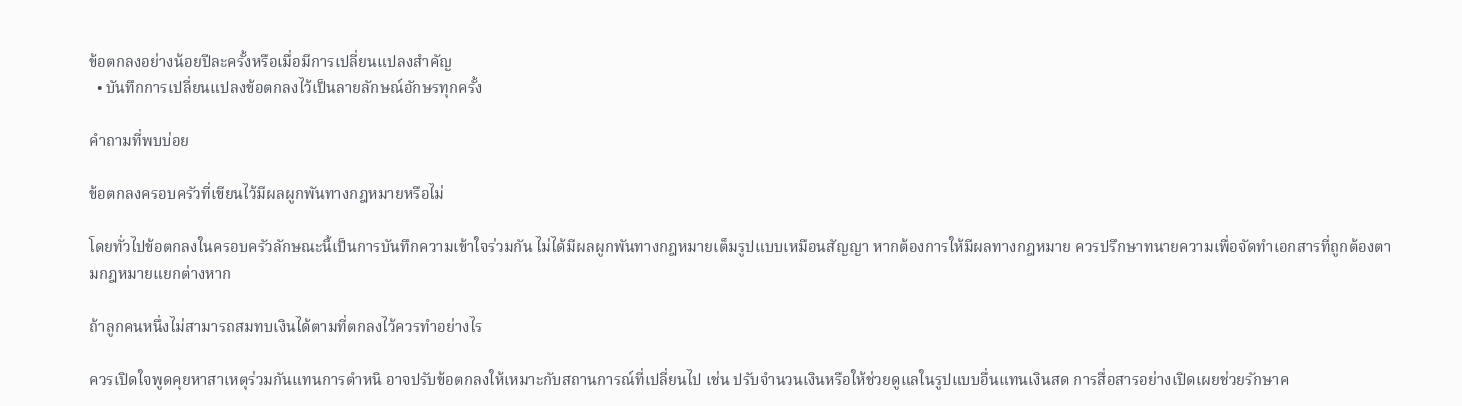ข้อตกลงอย่างน้อยปีละครั้งหรือเมื่อมีการเปลี่ยนแปลงสำคัญ
  • บันทึกการเปลี่ยนแปลงข้อตกลงไว้เป็นลายลักษณ์อักษรทุกครั้ง

คำถามที่พบบ่อย

ข้อตกลงครอบครัวที่เขียนไว้มีผลผูกพันทางกฎหมายหรือไม่

โดยทั่วไปข้อตกลงในครอบครัวลักษณะนี้เป็นการบันทึกความเข้าใจร่วมกัน ไม่ได้มีผลผูกพันทางกฎหมายเต็มรูปแบบเหมือนสัญญา หากต้องการให้มีผลทางกฎหมาย ควรปรึกษาทนายความเพื่อจัดทำเอกสารที่ถูกต้องตามกฎหมายแยกต่างหาก

ถ้าลูกคนหนึ่งไม่สามารถสมทบเงินได้ตามที่ตกลงไว้ควรทำอย่างไร

ควรเปิดใจพูดคุยหาสาเหตุร่วมกันแทนการตำหนิ อาจปรับข้อตกลงให้เหมาะกับสถานการณ์ที่เปลี่ยนไป เช่น ปรับจำนวนเงินหรือให้ช่วยดูแลในรูปแบบอื่นแทนเงินสด การสื่อสารอย่างเปิดเผยช่วยรักษาค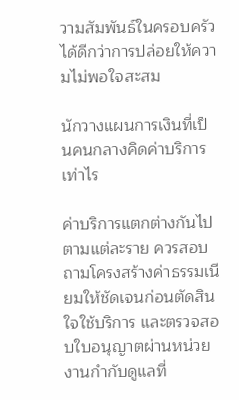วามสัมพันธ์ในครอบครัวได้ดีกว่าการปล่อยให้ความไม่พอใจสะสม

นักวางแผนการเงินที่เป็นคนกลางคิดค่าบริการเท่าไร

ค่าบริการแตกต่างกันไปตามแต่ละราย ควรสอบถามโครงสร้างค่าธรรมเนียมให้ชัดเจนก่อนตัดสินใจใช้บริการ และตรวจสอบใบอนุญาตผ่านหน่วยงานกำกับดูแลที่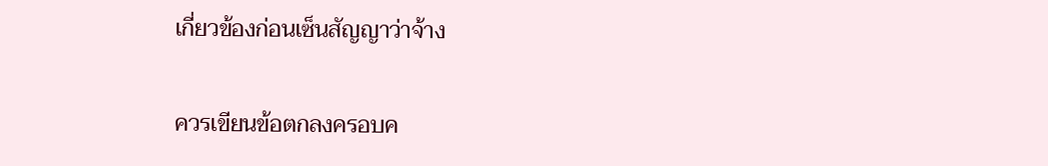เกี่ยวข้องก่อนเซ็นสัญญาว่าจ้าง

ควรเขียนข้อตกลงครอบค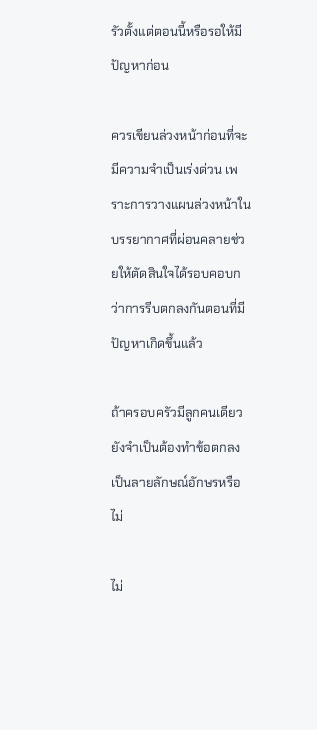รัวตั้งแต่ตอนนี้หรือรอให้มีปัญหาก่อน

ควรเขียนล่วงหน้าก่อนที่จะมีความจำเป็นเร่งด่วน เพราะการวางแผนล่วงหน้าในบรรยากาศที่ผ่อนคลายช่วยให้ตัดสินใจได้รอบคอบกว่าการรีบตกลงกันตอนที่มีปัญหาเกิดขึ้นแล้ว

ถ้าครอบครัวมีลูกคนเดียวยังจำเป็นต้องทำข้อตกลงเป็นลายลักษณ์อักษรหรือไม่

ไม่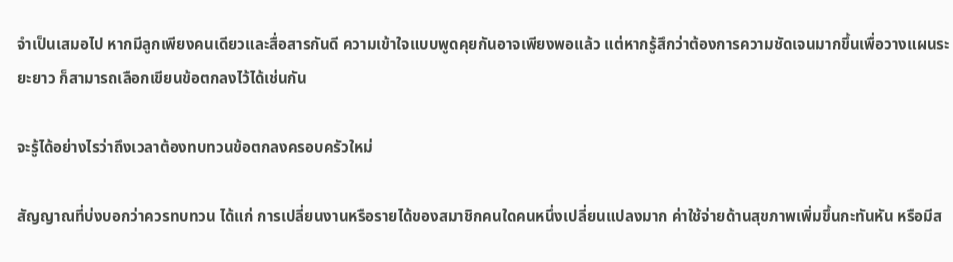จำเป็นเสมอไป หากมีลูกเพียงคนเดียวและสื่อสารกันดี ความเข้าใจแบบพูดคุยกันอาจเพียงพอแล้ว แต่หากรู้สึกว่าต้องการความชัดเจนมากขึ้นเพื่อวางแผนระยะยาว ก็สามารถเลือกเขียนข้อตกลงไว้ได้เช่นกัน

จะรู้ได้อย่างไรว่าถึงเวลาต้องทบทวนข้อตกลงครอบครัวใหม่

สัญญาณที่บ่งบอกว่าควรทบทวน ได้แก่ การเปลี่ยนงานหรือรายได้ของสมาชิกคนใดคนหนึ่งเปลี่ยนแปลงมาก ค่าใช้จ่ายด้านสุขภาพเพิ่มขึ้นกะทันหัน หรือมีส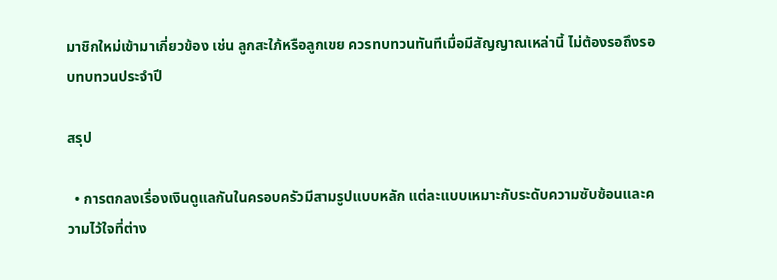มาชิกใหม่เข้ามาเกี่ยวข้อง เช่น ลูกสะใภ้หรือลูกเขย ควรทบทวนทันทีเมื่อมีสัญญาณเหล่านี้ ไม่ต้องรอถึงรอบทบทวนประจำปี

สรุป

  • การตกลงเรื่องเงินดูแลกันในครอบครัวมีสามรูปแบบหลัก แต่ละแบบเหมาะกับระดับความซับซ้อนและความไว้ใจที่ต่าง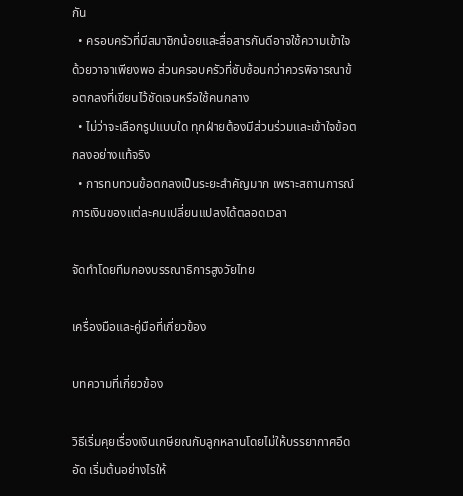กัน
  • ครอบครัวที่มีสมาชิกน้อยและสื่อสารกันดีอาจใช้ความเข้าใจด้วยวาจาเพียงพอ ส่วนครอบครัวที่ซับซ้อนกว่าควรพิจารณาข้อตกลงที่เขียนไว้ชัดเจนหรือใช้คนกลาง
  • ไม่ว่าจะเลือกรูปแบบใด ทุกฝ่ายต้องมีส่วนร่วมและเข้าใจข้อตกลงอย่างแท้จริง
  • การทบทวนข้อตกลงเป็นระยะสำคัญมาก เพราะสถานการณ์การเงินของแต่ละคนเปลี่ยนแปลงได้ตลอดเวลา

จัดทำโดยทีมกองบรรณาธิการสูงวัยไทย

เครื่องมือและคู่มือที่เกี่ยวข้อง

บทความที่เกี่ยวข้อง

วิธีเริ่มคุยเรื่องเงินเกษียณกับลูกหลานโดยไม่ให้บรรยากาศอึดอัด เริ่มต้นอย่างไรให้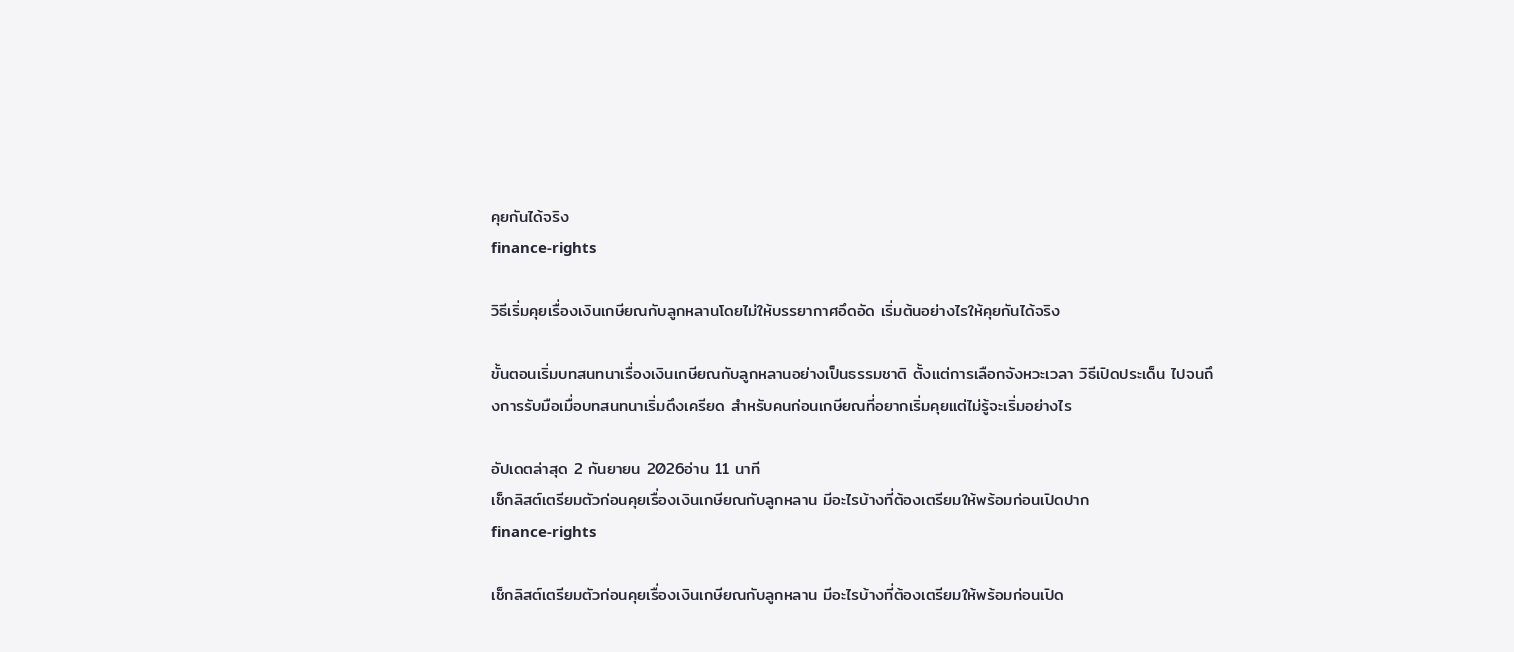คุยกันได้จริง
finance-rights

วิธีเริ่มคุยเรื่องเงินเกษียณกับลูกหลานโดยไม่ให้บรรยากาศอึดอัด เริ่มต้นอย่างไรให้คุยกันได้จริง

ขั้นตอนเริ่มบทสนทนาเรื่องเงินเกษียณกับลูกหลานอย่างเป็นธรรมชาติ ตั้งแต่การเลือกจังหวะเวลา วิธีเปิดประเด็น ไปจนถึงการรับมือเมื่อบทสนทนาเริ่มตึงเครียด สำหรับคนก่อนเกษียณที่อยากเริ่มคุยแต่ไม่รู้จะเริ่มอย่างไร

อัปเดตล่าสุด 2 กันยายน 2026อ่าน 11 นาที
เช็กลิสต์เตรียมตัวก่อนคุยเรื่องเงินเกษียณกับลูกหลาน มีอะไรบ้างที่ต้องเตรียมให้พร้อมก่อนเปิดปาก
finance-rights

เช็กลิสต์เตรียมตัวก่อนคุยเรื่องเงินเกษียณกับลูกหลาน มีอะไรบ้างที่ต้องเตรียมให้พร้อมก่อนเปิด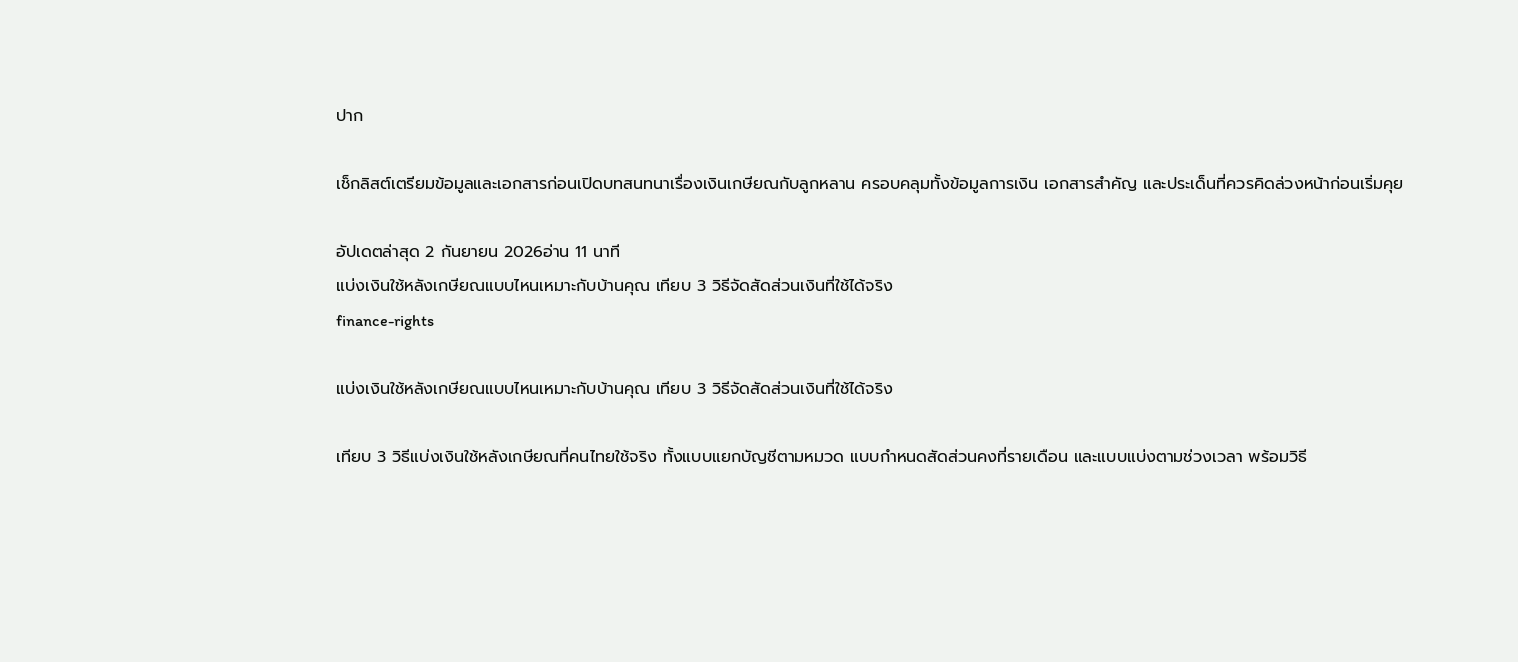ปาก

เช็กลิสต์เตรียมข้อมูลและเอกสารก่อนเปิดบทสนทนาเรื่องเงินเกษียณกับลูกหลาน ครอบคลุมทั้งข้อมูลการเงิน เอกสารสำคัญ และประเด็นที่ควรคิดล่วงหน้าก่อนเริ่มคุย

อัปเดตล่าสุด 2 กันยายน 2026อ่าน 11 นาที
แบ่งเงินใช้หลังเกษียณแบบไหนเหมาะกับบ้านคุณ เทียบ 3 วิธีจัดสัดส่วนเงินที่ใช้ได้จริง
finance-rights

แบ่งเงินใช้หลังเกษียณแบบไหนเหมาะกับบ้านคุณ เทียบ 3 วิธีจัดสัดส่วนเงินที่ใช้ได้จริง

เทียบ 3 วิธีแบ่งเงินใช้หลังเกษียณที่คนไทยใช้จริง ทั้งแบบแยกบัญชีตามหมวด แบบกำหนดสัดส่วนคงที่รายเดือน และแบบแบ่งตามช่วงเวลา พร้อมวิธี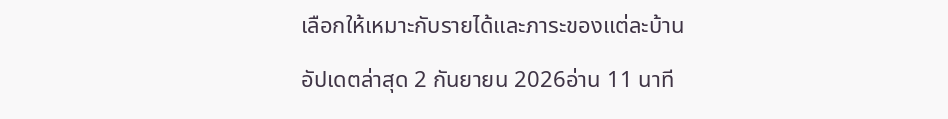เลือกให้เหมาะกับรายได้และภาระของแต่ละบ้าน

อัปเดตล่าสุด 2 กันยายน 2026อ่าน 11 นาที